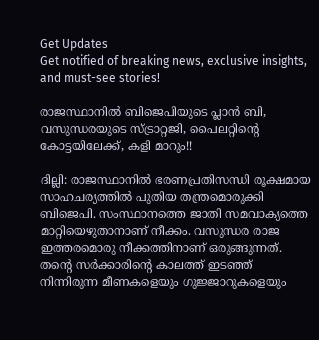Get Updates
Get notified of breaking news, exclusive insights, and must-see stories!

രാജസ്ഥാനില്‍ ബിജെപിയുടെ പ്ലാന്‍ ബി, വസുന്ധരയുടെ സ്ട്രാറ്റജി, പൈലറ്റിന്റെ കോട്ടയിലേക്ക്, കളി മാറും!!

ദില്ലി: രാജസ്ഥാനില്‍ ഭരണപ്രതിസന്ധി രൂക്ഷമായ സാഹചര്യത്തില്‍ പുതിയ തന്ത്രമൊരുക്കി ബിജെപി. സംസ്ഥാനത്തെ ജാതി സമവാക്യത്തെ മാറ്റിയെഴുതാനാണ് നീക്കം. വസുന്ധര രാജ ഇത്തരമൊരു നീക്കത്തിനാണ് ഒരുങ്ങുന്നത്. തന്റെ സര്‍ക്കാരിന്റെ കാലത്ത് ഇടഞ്ഞ് നിന്നിരുന്ന മീണകളെയും ഗുജ്ജാറുകളെയും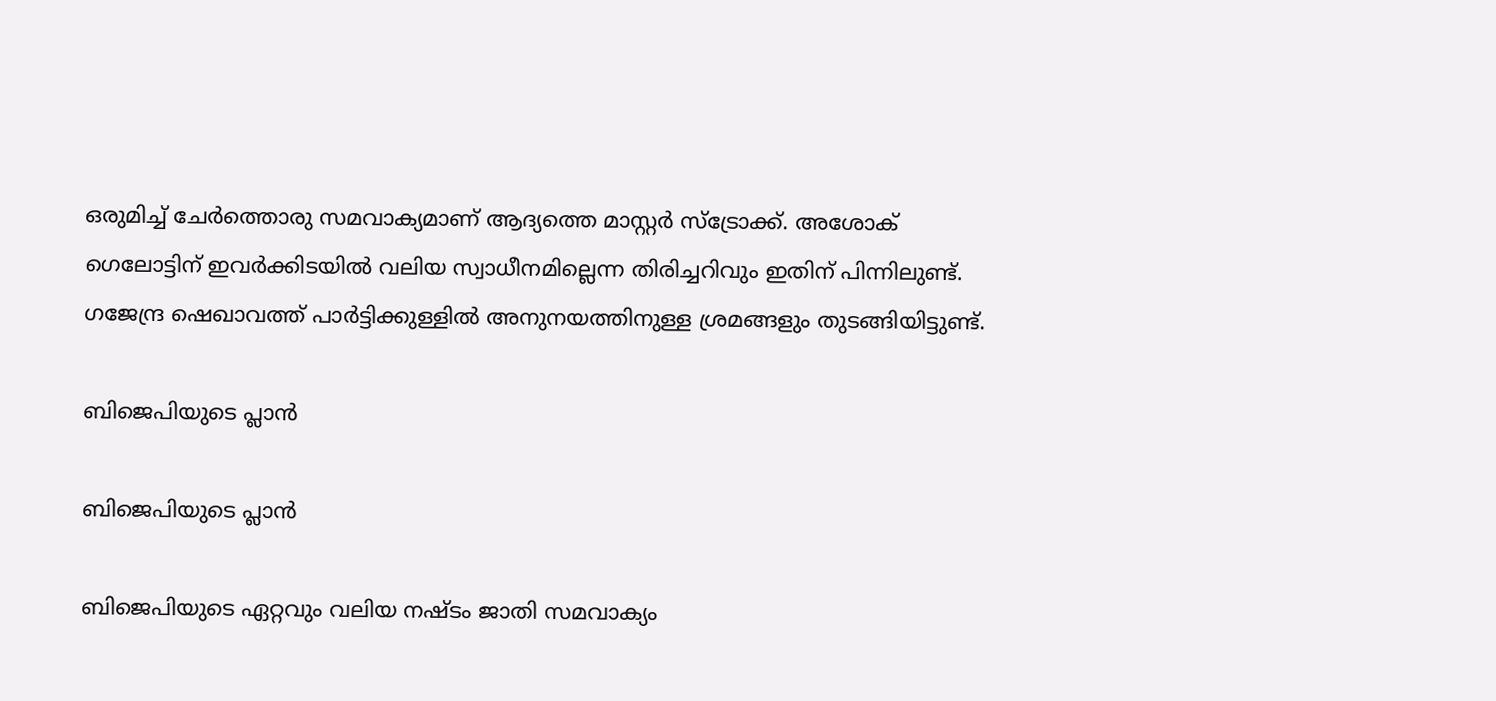ഒരുമിച്ച് ചേര്‍ത്തൊരു സമവാക്യമാണ് ആദ്യത്തെ മാസ്റ്റര്‍ സ്‌ട്രോക്ക്. അശോക് ഗെലോട്ടിന് ഇവര്‍ക്കിടയില്‍ വലിയ സ്വാധീനമില്ലെന്ന തിരിച്ചറിവും ഇതിന് പിന്നിലുണ്ട്. ഗജേന്ദ്ര ഷെഖാവത്ത് പാര്‍ട്ടിക്കുള്ളില്‍ അനുനയത്തിനുള്ള ശ്രമങ്ങളും തുടങ്ങിയിട്ടുണ്ട്.

ബിജെപിയുടെ പ്ലാന്‍

ബിജെപിയുടെ പ്ലാന്‍

ബിജെപിയുടെ ഏറ്റവും വലിയ നഷ്ടം ജാതി സമവാക്യം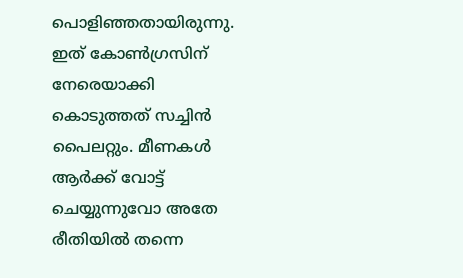പൊളിഞ്ഞതായിരുന്നു. ഇത് കോണ്‍ഗ്രസിന് നേരെയാക്കി കൊടുത്തത് സച്ചിന്‍ പൈലറ്റും. മീണകള്‍ ആര്‍ക്ക് വോട്ട് ചെയ്യുന്നുവോ അതേ രീതിയില്‍ തന്നെ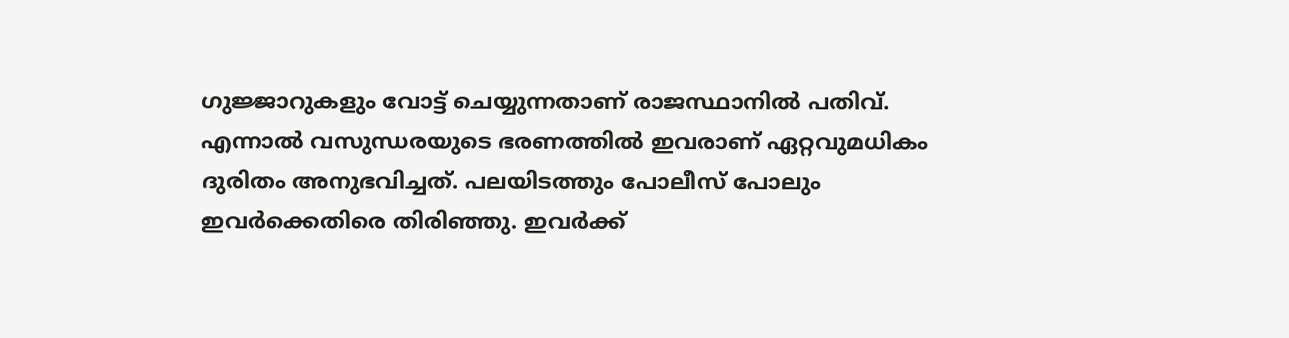ഗുജ്ജാറുകളും വോട്ട് ചെയ്യുന്നതാണ് രാജസ്ഥാനില്‍ പതിവ്. എന്നാല്‍ വസുന്ധരയുടെ ഭരണത്തില്‍ ഇവരാണ് ഏറ്റവുമധികം ദുരിതം അനുഭവിച്ചത്. പലയിടത്തും പോലീസ് പോലും ഇവര്‍ക്കെതിരെ തിരിഞ്ഞു. ഇവര്‍ക്ക്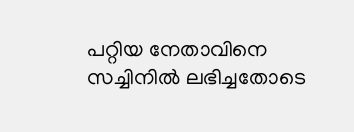പറ്റിയ നേതാവിനെ സച്ചിനില്‍ ലഭിച്ചതോടെ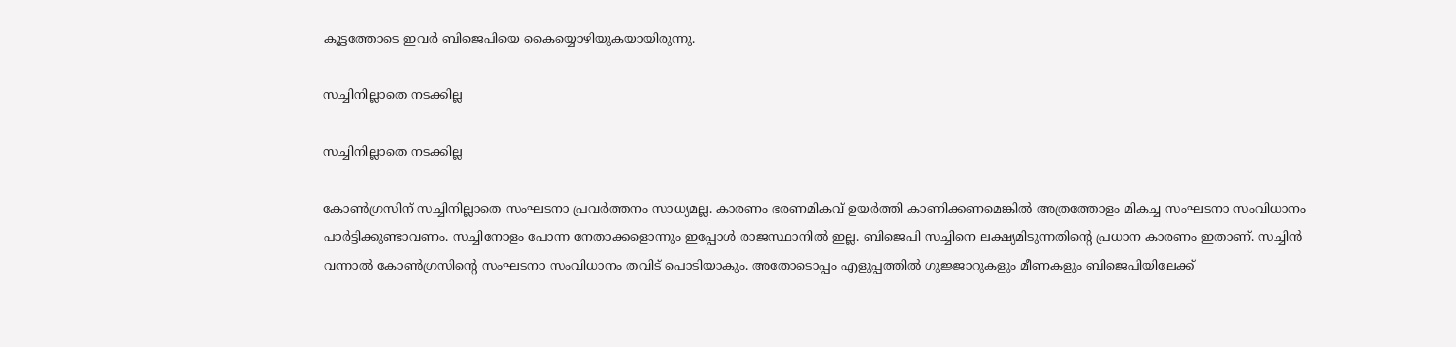കൂട്ടത്തോടെ ഇവര്‍ ബിജെപിയെ കൈയ്യൊഴിയുകയായിരുന്നു.

സച്ചിനില്ലാതെ നടക്കില്ല

സച്ചിനില്ലാതെ നടക്കില്ല

കോണ്‍ഗ്രസിന് സച്ചിനില്ലാതെ സംഘടനാ പ്രവര്‍ത്തനം സാധ്യമല്ല. കാരണം ഭരണമികവ് ഉയര്‍ത്തി കാണിക്കണമെങ്കില്‍ അത്രത്തോളം മികച്ച സംഘടനാ സംവിധാനം പാര്‍ട്ടിക്കുണ്ടാവണം. സച്ചിനോളം പോന്ന നേതാക്കളൊന്നും ഇപ്പോള്‍ രാജസ്ഥാനില്‍ ഇല്ല. ബിജെപി സച്ചിനെ ലക്ഷ്യമിടുന്നതിന്റെ പ്രധാന കാരണം ഇതാണ്. സച്ചിന്‍ വന്നാല്‍ കോണ്‍ഗ്രസിന്റെ സംഘടനാ സംവിധാനം തവിട് പൊടിയാകും. അതോടൊപ്പം എളുപ്പത്തില്‍ ഗുജ്ജാറുകളും മീണകളും ബിജെപിയിലേക്ക്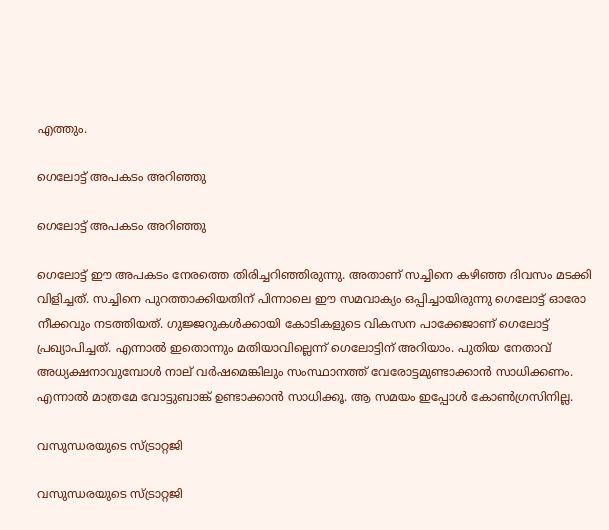എത്തും.

ഗെലോട്ട് അപകടം അറിഞ്ഞു

ഗെലോട്ട് അപകടം അറിഞ്ഞു

ഗെലോട്ട് ഈ അപകടം നേരത്തെ തിരിച്ചറിഞ്ഞിരുന്നു. അതാണ് സച്ചിനെ കഴിഞ്ഞ ദിവസം മടക്കി വിളിച്ചത്. സച്ചിനെ പുറത്താക്കിയതിന് പിന്നാലെ ഈ സമവാക്യം ഒപ്പിച്ചായിരുന്നു ഗെലോട്ട് ഓരോ നീക്കവും നടത്തിയത്. ഗുജ്ജറുകള്‍ക്കായി കോടികളുടെ വികസന പാക്കേജാണ് ഗെലോട്ട് പ്രഖ്യാപിച്ചത്. എന്നാല്‍ ഇതൊന്നും മതിയാവില്ലെന്ന് ഗെലോട്ടിന് അറിയാം. പുതിയ നേതാവ് അധ്യക്ഷനാവുമ്പോള്‍ നാല് വര്‍ഷമെങ്കിലും സംസ്ഥാനത്ത് വേരോട്ടമുണ്ടാക്കാന്‍ സാധിക്കണം. എന്നാല്‍ മാത്രമേ വോട്ടുബാങ്ക് ഉണ്ടാക്കാന്‍ സാധിക്കൂ. ആ സമയം ഇപ്പോള്‍ കോണ്‍ഗ്രസിനില്ല.

വസുന്ധരയുടെ സ്ട്രാറ്റജി

വസുന്ധരയുടെ സ്ട്രാറ്റജി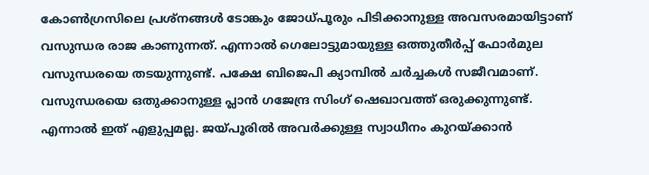കോണ്‍ഗ്രസിലെ പ്രശ്‌നങ്ങള്‍ ടോങ്കും ജോധ്പൂരും പിടിക്കാനുള്ള അവസരമായിട്ടാണ് വസുന്ധര രാജ കാണുന്നത്. എന്നാല്‍ ഗെലോട്ടുമായുള്ള ഒത്തുതീര്‍പ്പ് ഫോര്‍മുല വസുന്ധരയെ തടയുന്നുണ്ട്. പക്ഷേ ബിജെപി ക്യാമ്പില്‍ ചര്‍ച്ചകള്‍ സജീവമാണ്. വസുന്ധരയെ ഒതുക്കാനുള്ള പ്ലാന്‍ ഗജേന്ദ്ര സിംഗ് ഷെഖാവത്ത് ഒരുക്കുന്നുണ്ട്. എന്നാല്‍ ഇത് എളുപ്പമല്ല. ജയ്പൂരില്‍ അവര്‍ക്കുള്ള സ്വാധീനം കുറയ്ക്കാന്‍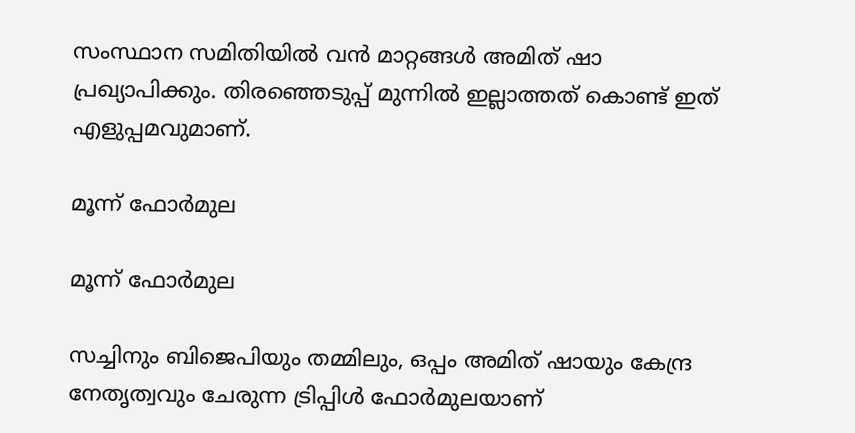സംസ്ഥാന സമിതിയില്‍ വന്‍ മാറ്റങ്ങള്‍ അമിത് ഷാ പ്രഖ്യാപിക്കും. തിരഞ്ഞെടുപ്പ് മുന്നില്‍ ഇല്ലാത്തത് കൊണ്ട് ഇത് എളുപ്പമവുമാണ്.

മൂന്ന് ഫോര്‍മുല

മൂന്ന് ഫോര്‍മുല

സച്ചിനും ബിജെപിയും തമ്മിലും, ഒപ്പം അമിത് ഷായും കേന്ദ്ര നേതൃത്വവും ചേരുന്ന ട്രിപ്പിള്‍ ഫോര്‍മുലയാണ്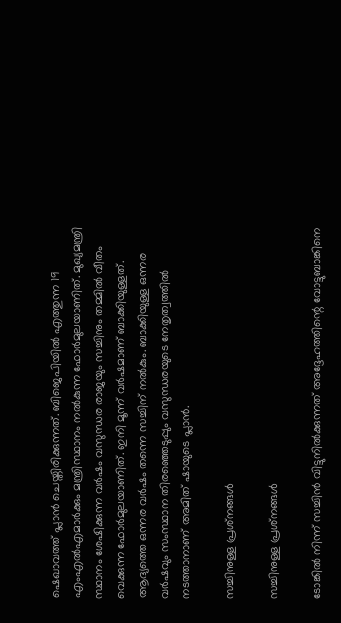ഷെഖാവത്ത് പ്ലാന്‍ ചെയ്തിരിക്കുന്നത്. ബിജെപിയില്‍ എത്തുന്ന 19 എംഎല്‍എമാര്‍ക്കും മന്ത്രിസ്ഥാനം നല്‍കുന്ന ഫോര്‍മുലയാണിത്. മുഖ്യമന്ത്രി സ്ഥാനം ശേഷിക്കുന്ന വര്‍ഷം വസുന്ധര രാജയും സച്ചിനും തമ്മില്‍ വീതം വെക്കുന്ന ഫോര്‍മുലയാണിത്. ഇനി മൂന്ന് വര്‍ഷമാണ് ബാക്കിയുള്ളത്. ആദ്യത്തെ ഒന്നര വര്‍ഷം തന്നെ സച്ചിന് നല്‍കും. ബാക്കിയുള്ള ഒന്നര വര്‍ഷവും സംസ്ഥാന തിരഞ്ഞെടുപ്പും വസുന്ധരയുടെ നേതൃത്വത്തില്‍ നടത്താനാണ് അമിത് ഷായുടെ പ്ലാന്‍.

സച്ചിനുള്ള പ്രശ്‌നങ്ങള്‍

സച്ചിനുള്ള പ്രശ്‌നങ്ങള്‍

ടോങ്കില്‍ നിന്ന് സച്ചിന്‍ വിട്ടുനില്‍ക്കുന്നത് അദ്ദേഹത്തിന്റെ വോട്ടുബാങ്കിനെ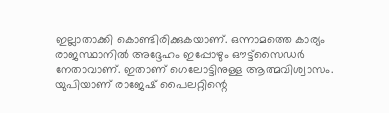ഇല്ലാതാക്കി കൊണ്ടിരിക്കുകയാണ്. ഒന്നാമത്തെ കാര്യം രാജസ്ഥാനില്‍ അദ്ദേഹം ഇപ്പോഴും ഔട്ട്‌സൈഡര്‍ നേതാവാണ്. ഇതാണ് ഗെലോട്ടിനുള്ള ആത്മവിശ്വാസം. യുപിയാണ് രാജേഷ് പൈലറ്റിന്റെ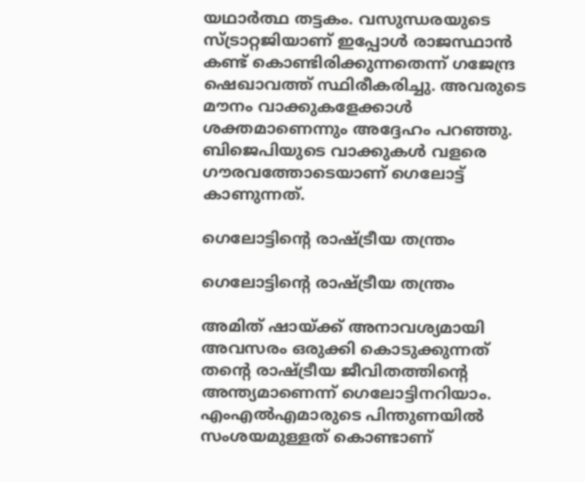യഥാര്‍ത്ഥ തട്ടകം. വസുന്ധരയുടെ സ്ട്രാറ്റജിയാണ് ഇപ്പോള്‍ രാജസ്ഥാന്‍ കണ്ട് കൊണ്ടിരിക്കുന്നതെന്ന് ഗജേന്ദ്ര ഷെഖാവത്ത് സ്ഥിരീകരിച്ചു. അവരുടെ മൗനം വാക്കുകളേക്കാള്‍ ശക്തമാണെന്നും അദ്ദേഹം പറഞ്ഞു. ബിജെപിയുടെ വാക്കുകള്‍ വളരെ ഗൗരവത്തോടെയാണ് ഗെലോട്ട് കാണുന്നത്.

ഗെലോട്ടിന്റെ രാഷ്ട്രീയ തന്ത്രം

ഗെലോട്ടിന്റെ രാഷ്ട്രീയ തന്ത്രം

അമിത് ഷായ്ക്ക് അനാവശ്യമായി അവസരം ഒരുക്കി കൊടുക്കുന്നത് തന്റെ രാഷ്ട്രീയ ജീവിതത്തിന്റെ അന്ത്യമാണെന്ന് ഗെലോട്ടിനറിയാം. എംഎല്‍എമാരുടെ പിന്തുണയില്‍ സംശയമുള്ളത് കൊണ്ടാണ്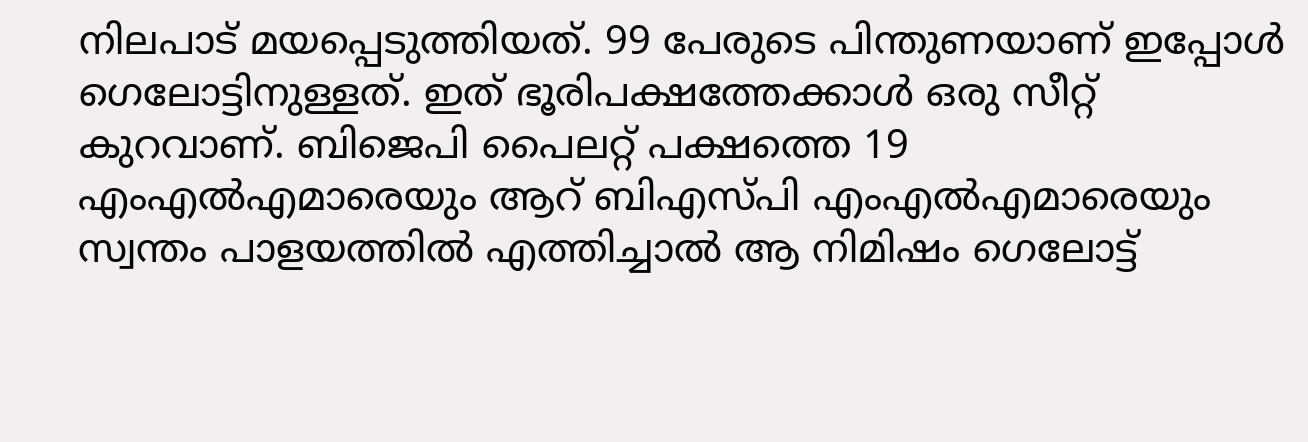നിലപാട് മയപ്പെടുത്തിയത്. 99 പേരുടെ പിന്തുണയാണ് ഇപ്പോള്‍ ഗെലോട്ടിനുള്ളത്. ഇത് ഭൂരിപക്ഷത്തേക്കാള്‍ ഒരു സീറ്റ് കുറവാണ്. ബിജെപി പൈലറ്റ് പക്ഷത്തെ 19 എംഎല്‍എമാരെയും ആറ് ബിഎസ്പി എംഎല്‍എമാരെയും സ്വന്തം പാളയത്തില്‍ എത്തിച്ചാല്‍ ആ നിമിഷം ഗെലോട്ട്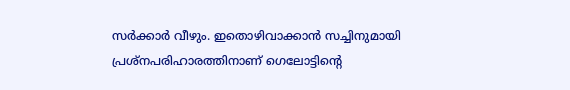സര്‍ക്കാര്‍ വീഴും. ഇതൊഴിവാക്കാന്‍ സച്ചിനുമായി പ്രശ്‌നപരിഹാരത്തിനാണ് ഗെലോട്ടിന്റെ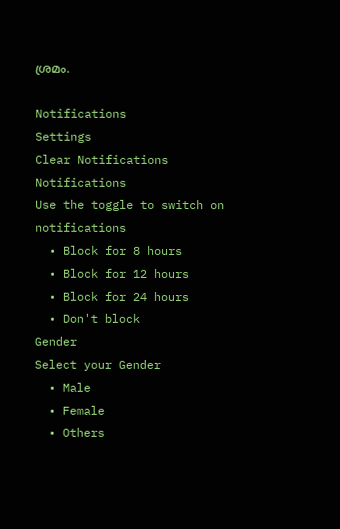ശ്രമം.

Notifications
Settings
Clear Notifications
Notifications
Use the toggle to switch on notifications
  • Block for 8 hours
  • Block for 12 hours
  • Block for 24 hours
  • Don't block
Gender
Select your Gender
  • Male
  • Female
  • Others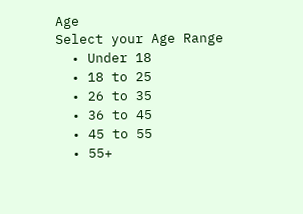Age
Select your Age Range
  • Under 18
  • 18 to 25
  • 26 to 35
  • 36 to 45
  • 45 to 55
  • 55+